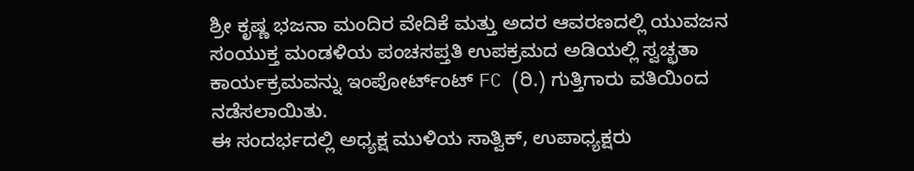ಶ್ರೀ ಕೃಷ್ಣ ಭಜನಾ ಮಂದಿರ ವೇದಿಕೆ ಮತ್ತು ಅದರ ಆವರಣದಲ್ಲಿ ಯುವಜನ ಸಂಯುಕ್ತ ಮಂಡಳಿಯ ಪಂಚಸಪ್ತತಿ ಉಪಕ್ರಮದ ಅಡಿಯಲ್ಲಿ ಸ್ವಚ್ಛತಾ ಕಾರ್ಯಕ್ರಮವನ್ನು ಇಂಪೋರ್ಟ್ಂಟ್ FC (ರಿ.) ಗುತ್ತಿಗಾರು ವತಿಯಿಂದ ನಡೆಸಲಾಯಿತು.
ಈ ಸಂದರ್ಭದಲ್ಲಿ ಅಧ್ಯಕ್ಷ ಮುಳಿಯ ಸಾತ್ವಿಕ್, ಉಪಾಧ್ಯಕ್ಷರು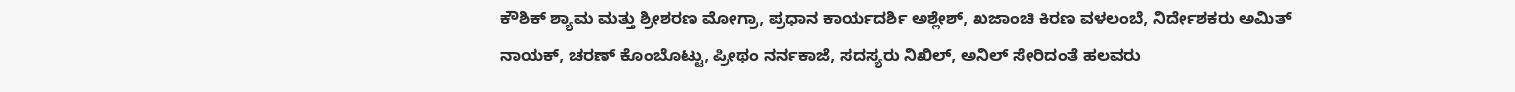ಕೌಶಿಕ್ ಶ್ಯಾಮ ಮತ್ತು ಶ್ರೀಶರಣ ಮೋಗ್ರಾ, ಪ್ರಧಾನ ಕಾರ್ಯದರ್ಶಿ ಅಶ್ಲೇಶ್, ಖಜಾಂಚಿ ಕಿರಣ ವಳಲಂಬೆ, ನಿರ್ದೇಶಕರು ಅಮಿತ್ ನಾಯಕ್, ಚರಣ್ ಕೊಂಬೊಟ್ಟು, ಪ್ರೀಥಂ ನರ್ನಕಾಜೆ, ಸದಸ್ಯರು ನಿಖಿಲ್, ಅನಿಲ್ ಸೇರಿದಂತೆ ಹಲವರು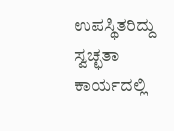ಉಪಸ್ಥಿತರಿದ್ದು ಸ್ವಚ್ಛತಾ ಕಾರ್ಯದಲ್ಲಿ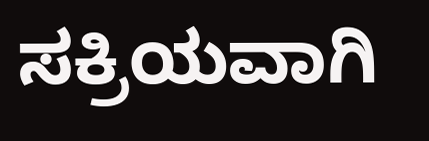ಸಕ್ರಿಯವಾಗಿ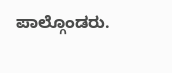ಪಾಲ್ಗೊಂಡರು.